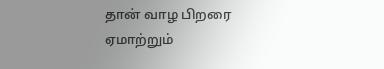தான் வாழ பிறரை ஏமாற்றும்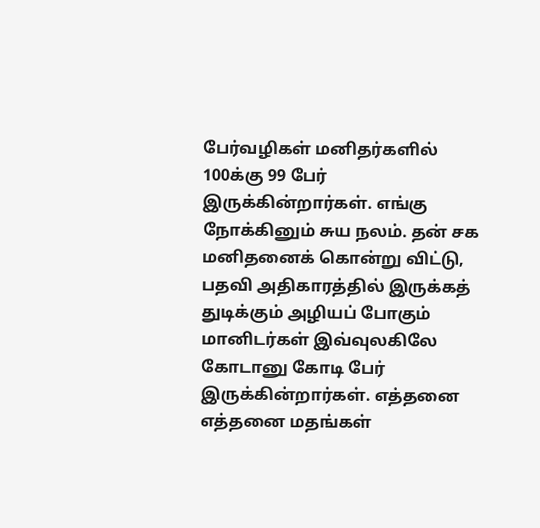பேர்வழிகள் மனிதர்களில் 100க்கு 99 பேர் இருக்கின்றார்கள். எங்கு நோக்கினும் சுய நலம். தன் சக மனிதனைக் கொன்று விட்டு, பதவி அதிகாரத்தில் இருக்கத் துடிக்கும் அழியப் போகும் மானிடர்கள் இவ்வுலகிலே கோடானு கோடி பேர் இருக்கின்றார்கள். எத்தனை எத்தனை மதங்கள்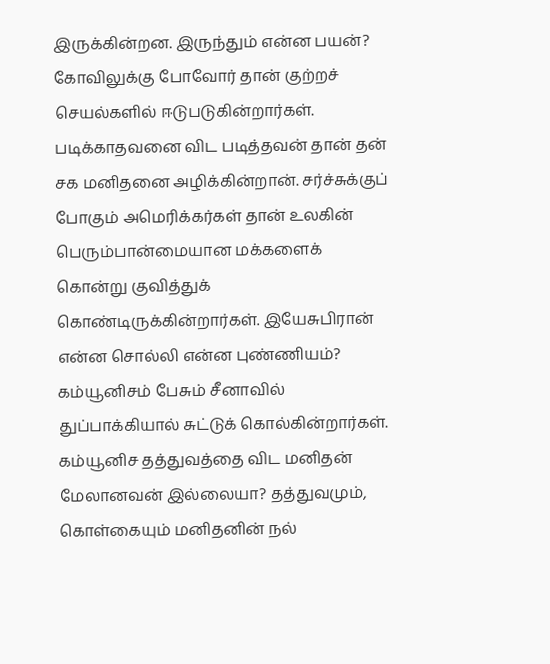இருக்கின்றன. இருந்தும் என்ன பயன்? கோவிலுக்கு போவோர் தான் குற்றச் செயல்களில் ஈடுபடுகின்றார்கள். படிக்காதவனை விட படித்தவன் தான் தன் சக மனிதனை அழிக்கின்றான். சர்ச்சுக்குப் போகும் அமெரிக்கர்கள் தான் உலகின் பெரும்பான்மையான மக்களைக் கொன்று குவித்துக் கொண்டிருக்கின்றார்கள். இயேசுபிரான் என்ன சொல்லி என்ன புண்ணியம்? கம்யூனிசம் பேசும் சீனாவில் துப்பாக்கியால் சுட்டுக் கொல்கின்றார்கள். கம்யூனிச தத்துவத்தை விட மனிதன் மேலானவன் இல்லையா? தத்துவமும், கொள்கையும் மனிதனின் நல்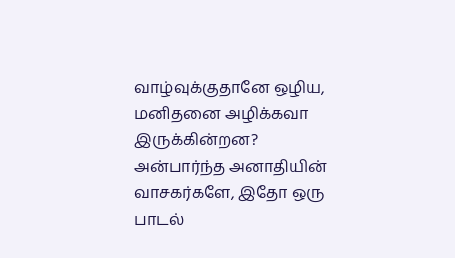வாழ்வுக்குதானே ஒழிய, மனிதனை அழிக்கவா இருக்கின்றன?
அன்பார்ந்த அனாதியின் வாசகர்களே, இதோ ஒரு பாடல்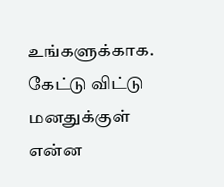உங்களுக்காக. கேட்டு விட்டு மனதுக்குள் என்ன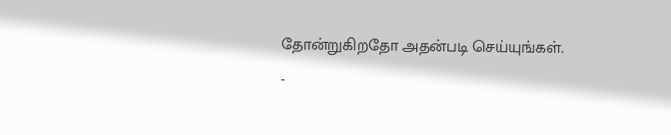தோன்றுகிறதோ அதன்படி செய்யுங்கள்.
-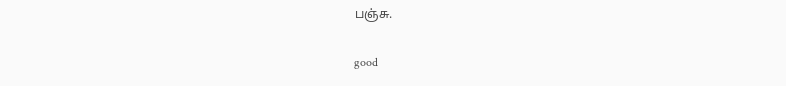பஞ்சு.

good